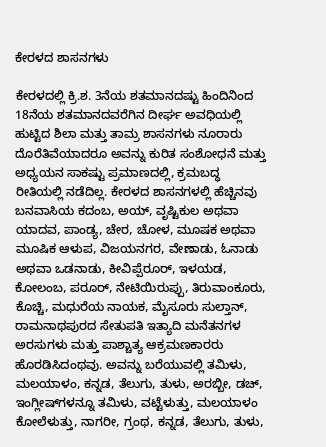ಕೇರಳದ ಶಾಸನಗಳು

ಕೇರಳದಲ್ಲಿ ಕ್ರಿ.ಶ. 3ನೆಯ ಶತಮಾನದಷ್ಟು ಹಿಂದಿನಿಂದ 18ನೆಯ ಶತಮಾನದವರೆಗಿನ ದೀರ್ಘ ಅವಧಿಯಲ್ಲಿ ಹುಟ್ಟಿದ ಶಿಲಾ ಮತ್ತು ತಾಮ್ರ ಶಾಸನಗಳು ನೂರಾರು ದೊರೆತಿವೆಯಾದರೂ ಅವನ್ನು ಕುರಿತ ಸಂಶೋಧನೆ ಮತ್ತು ಅಧ್ಯಯನ ಸಾಕಷ್ಟು ಪ್ರಮಾಣದಲ್ಲಿ, ಕ್ರಮಬದ್ಧ ರೀತಿಯಲ್ಲಿ ನಡೆದಿಲ್ಲ. ಕೇರಳದ ಶಾಸನಗಳಲ್ಲಿ ಹೆಚ್ಚಿನವು ಬನವಾಸಿಯ ಕದಂಬ, ಅಯ್, ವೃಷ್ಟಿಕುಲ ಅಥವಾ ಯಾದವ, ಪಾಂಡ್ಯ, ಚೇರ, ಚೋಳ, ಮೂಷಕ ಅಥವಾ ಮೂಷಿಕ ಆಳುಪ, ವಿಜಯನಗರ, ವೇಣಾಡು, ಓನಾಡು ಅಥವಾ ಒಡನಾಡು, ಕೀವಿಪ್ಪೆರೂರ್, ಇಳಯಡ, ಕೋಲಂಬ, ಪರೂರ್, ನೇಟಿಯಿರುಪ್ಪು, ತಿರುವಾಂಕೂರು, ಕೊಚ್ಚಿ, ಮಧುರೆಯ ನಾಯಕ, ಮೈಸೂರು ಸುಲ್ತಾನ್, ರಾಮನಾಥಪುರದ ಸೇತುಪತಿ ಇತ್ಯಾದಿ ಮನೆತನಗಳ ಅರಸುಗಳು ಮತ್ತು ಪಾಶ್ಚಾತ್ಯ ಆಕ್ರಮಣಕಾರರು ಹೊರಡಿಸಿದಂಥವು. ಅವನ್ನು ಬರೆಯುವಲ್ಲಿ ತಮಿಳು, ಮಲಯಾಳಂ, ಕನ್ನಡ, ತೆಲುಗು, ತುಳು, ಅರಬ್ಬೀ, ಡಚ್, ಇಂಗ್ಲೀಷ್‍ಗಳನ್ನೂ ತಮಿಳು, ವಟ್ಟೆಳುತ್ತು, ಮಲಯಾಳಂ ಕೋಲೆಳುತ್ತು, ನಾಗರೀ, ಗ್ರಂಥ, ಕನ್ನಡ, ತೆಲುಗು, ತುಳು,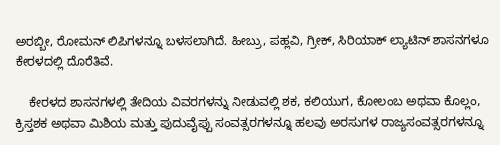ಅರಬ್ಬೀ, ರೋಮನ್ ಲಿಪಿಗಳನ್ನೂ ಬಳಸಲಾಗಿದೆ. ಹೀಬ್ರು, ಪಹ್ಲವಿ, ಗ್ರೀಕ್, ಸಿರಿಯಾಕ್ ಲ್ಯಾಟಿನ್ ಶಾಸನಗಳೂ ಕೇರಳದಲ್ಲಿ ದೊರೆತಿವೆ.

    ಕೇರಳದ ಶಾಸನಗಳಲ್ಲಿ ತೇದಿಯ ವಿವರಗಳನ್ನು ನೀಡುವಲ್ಲಿ ಶಕ, ಕಲಿಯುಗ, ಕೋಲಂಬ ಅಥವಾ ಕೊಲ್ಲಂ, ಕ್ರಿಸ್ತಶಕ ಅಥವಾ ಮಿಶಿಯ ಮತ್ತು ಪುದುವೈಪ್ಪು ಸಂವತ್ಸರಗಳನ್ನೂ ಹಲವು ಅರಸುಗಳ ರಾಜ್ಯಸಂವತ್ಸರಗಳನ್ನೂ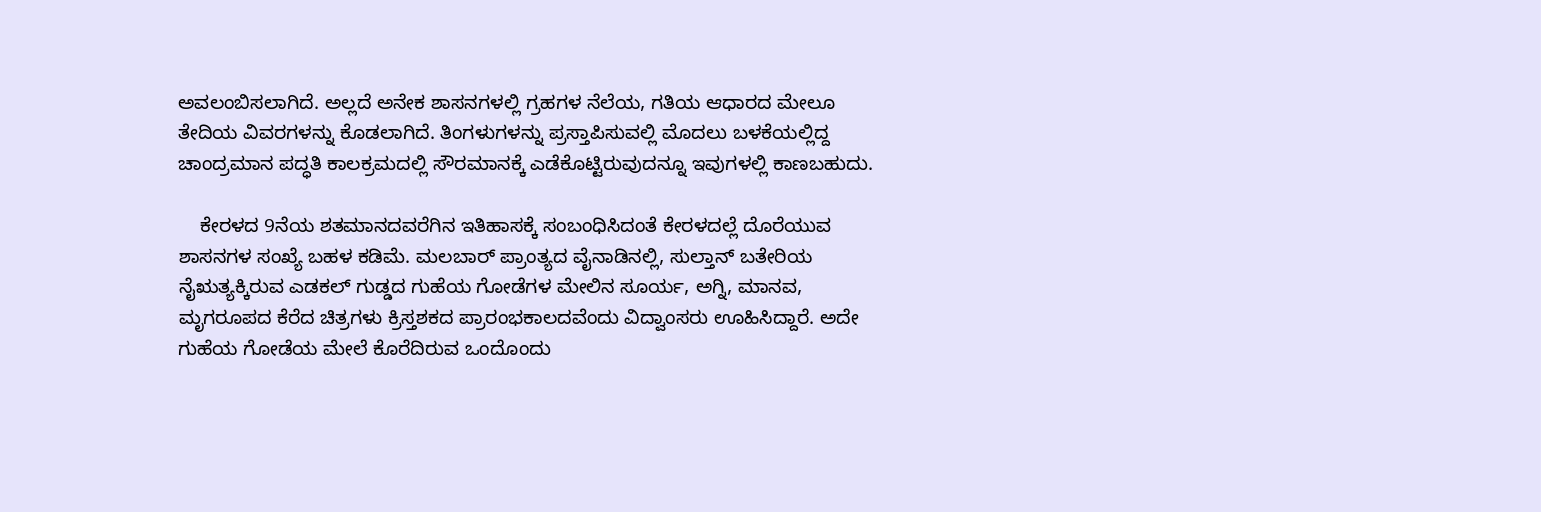ಅವಲಂಬಿಸಲಾಗಿದೆ. ಅಲ್ಲದೆ ಅನೇಕ ಶಾಸನಗಳಲ್ಲಿ ಗ್ರಹಗಳ ನೆಲೆಯ, ಗತಿಯ ಆಧಾರದ ಮೇಲೂ ತೇದಿಯ ವಿವರಗಳನ್ನು ಕೊಡಲಾಗಿದೆ. ತಿಂಗಳುಗಳನ್ನು ಪ್ರಸ್ತಾಪಿಸುವಲ್ಲಿ ಮೊದಲು ಬಳಕೆಯಲ್ಲಿದ್ದ ಚಾಂದ್ರಮಾನ ಪದ್ಧತಿ ಕಾಲಕ್ರಮದಲ್ಲಿ ಸೌರಮಾನಕ್ಕೆ ಎಡೆಕೊಟ್ಟಿರುವುದನ್ನೂ ಇವುಗಳಲ್ಲಿ ಕಾಣಬಹುದು.

    ಕೇರಳದ 9ನೆಯ ಶತಮಾನದವರೆಗಿನ ಇತಿಹಾಸಕ್ಕೆ ಸಂಬಂಧಿಸಿದಂತೆ ಕೇರಳದಲ್ಲೆ ದೊರೆಯುವ ಶಾಸನಗಳ ಸಂಖ್ಯೆ ಬಹಳ ಕಡಿಮೆ. ಮಲಬಾರ್ ಪ್ರಾಂತ್ಯದ ವೈನಾಡಿನಲ್ಲಿ, ಸುಲ್ತಾನ್ ಬತೇರಿಯ ನೈಋತ್ಯಕ್ಕಿರುವ ಎಡಕಲ್ ಗುಡ್ಡದ ಗುಹೆಯ ಗೋಡೆಗಳ ಮೇಲಿನ ಸೂರ್ಯ, ಅಗ್ನಿ, ಮಾನವ, ಮೃಗರೂಪದ ಕೆರೆದ ಚಿತ್ರಗಳು ಕ್ರಿಸ್ತಶಕದ ಪ್ರಾರಂಭಕಾಲದವೆಂದು ವಿದ್ವಾಂಸರು ಊಹಿಸಿದ್ದಾರೆ. ಅದೇ ಗುಹೆಯ ಗೋಡೆಯ ಮೇಲೆ ಕೊರೆದಿರುವ ಒಂದೊಂದು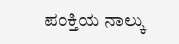ಪಂಕ್ತಿಯ ನಾಲ್ಕು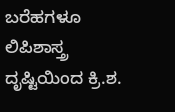ಬರೆಹಗಳೂ ಲಿಪಿಶಾಸ್ತ್ರ ದೃಷ್ಟಿಯಿಂದ ಕ್ರಿ.ಶ.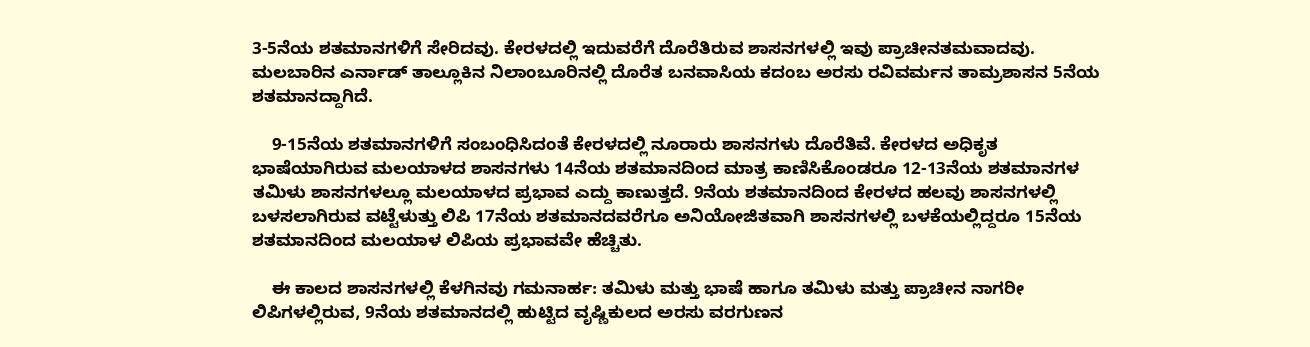3-5ನೆಯ ಶತಮಾನಗಳಿಗೆ ಸೇರಿದವು. ಕೇರಳದಲ್ಲಿ ಇದುವರೆಗೆ ದೊರೆತಿರುವ ಶಾಸನಗಳಲ್ಲಿ ಇವು ಪ್ರಾಚೀನತಮವಾದವು. ಮಲಬಾರಿನ ಎರ್ನಾಡ್ ತಾಲ್ಲೂಕಿನ ನಿಲಾಂಬೂರಿನಲ್ಲಿ ದೊರೆತ ಬನವಾಸಿಯ ಕದಂಬ ಅರಸು ರವಿವರ್ಮನ ತಾಮ್ರಶಾಸನ 5ನೆಯ ಶತಮಾನದ್ದಾಗಿದೆ.

    9-15ನೆಯ ಶತಮಾನಗಳಿಗೆ ಸಂಬಂಧಿಸಿದಂತೆ ಕೇರಳದಲ್ಲಿ ನೂರಾರು ಶಾಸನಗಳು ದೊರೆತಿವೆ. ಕೇರಳದ ಅಧಿಕೃತ ಭಾಷೆಯಾಗಿರುವ ಮಲಯಾಳದ ಶಾಸನಗಳು 14ನೆಯ ಶತಮಾನದಿಂದ ಮಾತ್ರ ಕಾಣಿಸಿಕೊಂಡರೂ 12-13ನೆಯ ಶತಮಾನಗಳ ತಮಿಳು ಶಾಸನಗಳಲ್ಲೂ ಮಲಯಾಳದ ಪ್ರಭಾವ ಎದ್ದು ಕಾಣುತ್ತದೆ. 9ನೆಯ ಶತಮಾನದಿಂದ ಕೇರಳದ ಹಲವು ಶಾಸನಗಳಲ್ಲಿ ಬಳಸಲಾಗಿರುವ ವಟ್ಟೆಳುತ್ತು ಲಿಪಿ 17ನೆಯ ಶತಮಾನದವರೆಗೂ ಅನಿಯೋಜಿತವಾಗಿ ಶಾಸನಗಳಲ್ಲಿ ಬಳಕೆಯಲ್ಲಿದ್ದರೂ 15ನೆಯ ಶತಮಾನದಿಂದ ಮಲಯಾಳ ಲಿಪಿಯ ಪ್ರಭಾವವೇ ಹೆಚ್ಚಿತು.

    ಈ ಕಾಲದ ಶಾಸನಗಳಲ್ಲಿ ಕೆಳಗಿನವು ಗಮನಾರ್ಹ: ತಮಿಳು ಮತ್ತು ಭಾಷೆ ಹಾಗೂ ತಮಿಳು ಮತ್ತು ಪ್ರಾಚೀನ ನಾಗರೀ ಲಿಪಿಗಳಲ್ಲಿರುವ, 9ನೆಯ ಶತಮಾನದಲ್ಲಿ ಹುಟ್ಟಿದ ವೃಷ್ಣಿಕುಲದ ಅರಸು ವರಗುಣನ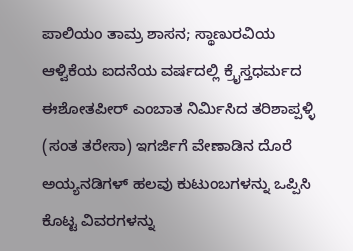ಪಾಲಿಯಂ ತಾಮ್ರ ಶಾಸನ; ಸ್ಥಾಣುರವಿಯ ಆಳ್ವಿಕೆಯ ಐದನೆಯ ವರ್ಷದಲ್ಲಿ ಕ್ರೈಸ್ತಧರ್ಮದ ಈಶೋತಪೀರ್ ಎಂಬಾತ ನಿರ್ಮಿಸಿದ ತರಿಶಾಪ್ಪಳ್ಳಿ (ಸಂತ ತರೇಸಾ) ಇಗರ್ಜಿಗೆ ವೇಣಾಡಿನ ದೊರೆ ಅಯ್ಯನಡಿಗಳ್ ಹಲವು ಕುಟುಂಬಗಳನ್ನು ಒಪ್ಪಿಸಿ ಕೊಟ್ಟ ವಿವರಗಳನ್ನು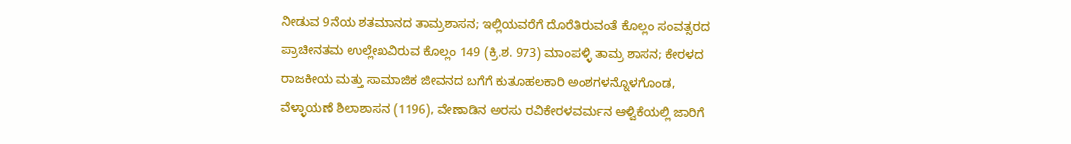ನೀಡುವ 9ನೆಯ ಶತಮಾನದ ತಾಮ್ರಶಾಸನ; ಇಲ್ಲಿಯವರೆಗೆ ದೊರೆತಿರುವಂತೆ ಕೊಲ್ಲಂ ಸಂವತ್ಸರದ ಪ್ರಾಚೀನತಮ ಉಲ್ಲೇಖವಿರುವ ಕೊಲ್ಲಂ 149 (ಕ್ರಿ.ಶ. 973) ಮಾಂಪಳ್ಳಿ ತಾಮ್ರ ಶಾಸನ; ಕೇರಳದ ರಾಜಕೀಯ ಮತ್ತು ಸಾಮಾಜಿಕ ಜೀವನದ ಬಗೆಗೆ ಕುತೂಹಲಕಾರಿ ಅಂಶಗಳನ್ನೊಳಗೊಂಡ, ವೆಳ್ಳಾಯಣೆ ಶಿಲಾಶಾಸನ (1196), ವೇಣಾಡಿನ ಅರಸು ರವಿಕೇರಳವರ್ಮನ ಆಳ್ವಿಕೆಯಲ್ಲಿ ಜಾರಿಗೆ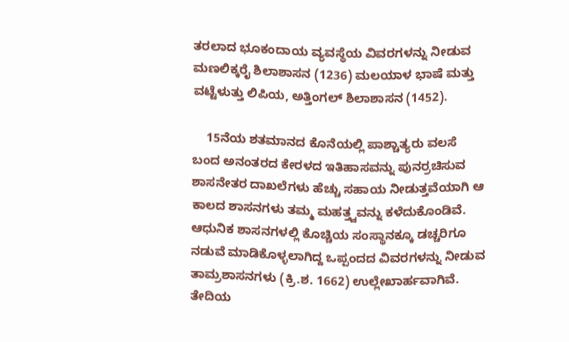ತರಲಾದ ಭೂಕಂದಾಯ ವ್ಯವಸ್ಥೆಯ ವಿವರಗಳನ್ನು ನೀಡುವ ಮಣಲಿಕ್ಕರೈ ಶಿಲಾಶಾಸನ (1236) ಮಲಯಾಳ ಭಾಷೆ ಮತ್ತು ವಟ್ಟೆಳುತ್ತು ಲಿಪಿಯ, ಅತ್ತಿಂಗಲ್ ಶಿಲಾಶಾಸನ (1452).

    15ನೆಯ ಶತಮಾನದ ಕೊನೆಯಲ್ಲಿ ಪಾಶ್ಚಾತ್ಯರು ವಲಸೆ ಬಂದ ಅನಂತರದ ಕೇರಳದ ಇತಿಹಾಸವನ್ನು ಪುನರ್ರಚಿಸುವ ಶಾಸನೇತರ ದಾಖಲೆಗಳು ಹೆಚ್ಚು ಸಹಾಯ ನೀಡುತ್ತವೆಯಾಗಿ ಆ ಕಾಲದ ಶಾಸನಗಳು ತಮ್ಮ ಮಹತ್ತ್ವವನ್ನು ಕಳೆದುಕೊಂಡಿವೆ. ಆಧುನಿಕ ಶಾಸನಗಳಲ್ಲಿ ಕೊಚ್ಚಿಯ ಸಂಸ್ಥಾನಕ್ಕೂ ಡಚ್ಚರಿಗೂ ನಡುವೆ ಮಾಡಿಕೊಳ್ಳಲಾಗಿದ್ದ ಒಪ್ಪಂದದ ವಿವರಗಳನ್ನು ನೀಡುವ ತಾಮ್ರಶಾಸನಗಳು (ಕ್ರಿ.ಶ. 1662) ಉಲ್ಲೇಖಾರ್ಹವಾಗಿವೆ. ತೇದಿಯ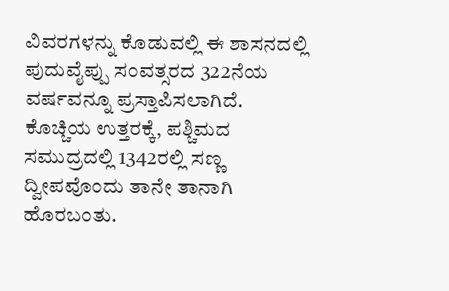ವಿವರಗಳನ್ನು ಕೊಡುವಲ್ಲಿ ಈ ಶಾಸನದಲ್ಲಿ ಪುದುವೈಪ್ಪು ಸಂವತ್ಸರದ 322ನೆಯ ವರ್ಷವನ್ನೂ ಪ್ರಸ್ತಾಪಿಸಲಾಗಿದೆ. ಕೊಚ್ಚಿಯ ಉತ್ತರಕ್ಕೆ, ಪಶ್ಚಿಮದ ಸಮುದ್ರದಲ್ಲಿ 1342ರಲ್ಲಿ ಸಣ್ಣ ದ್ವೀಪವೊಂದು ತಾನೇ ತಾನಾಗಿ ಹೊರಬಂತು.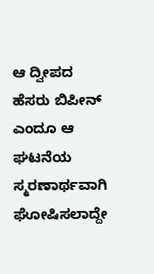ಆ ದ್ವೀಪದ ಹೆಸರು ಬಿಪೀನ್ ಎಂದೂ ಆ ಘಟನೆಯ ಸ್ಮರಣಾರ್ಥವಾಗಿ ಘೋಷಿಸಲಾದ್ದೇ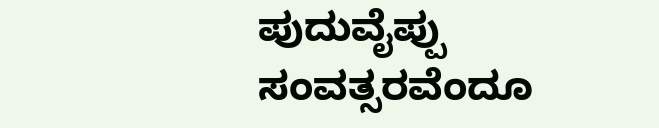ಪುದುವೈಪ್ಪು ಸಂವತ್ಸರವೆಂದೂ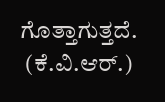ಗೊತ್ತಾಗುತ್ತದೆ.
 (ಕೆ.ವಿ.ಆರ್.)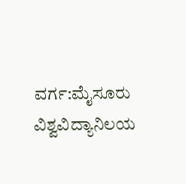ವರ್ಗ:ಮೈಸೂರು ವಿಶ್ವವಿದ್ಯಾನಿಲಯ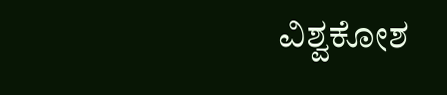ವಿಶ್ವಕೋಶ